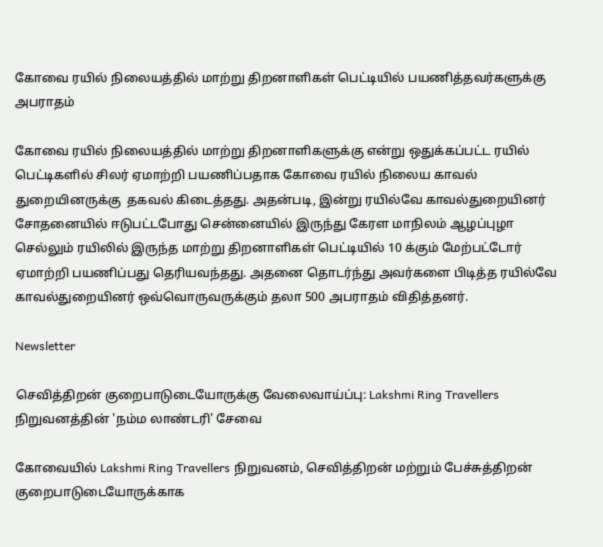கோவை ரயில் நிலையத்தில் மாற்று திறனாளிகள் பெட்டியில் பயணித்தவர்களுக்கு அபராதம்

கோவை ரயில் நிலையத்தில் மாற்று திறனாளிகளுக்கு என்று ஒதுக்கப்பட்ட ரயில் பெட்டிகளில் சிலர் ஏமாற்றி பயணிப்பதாக கோவை ரயில் நிலைய காவல் துறையினருக்கு  தகவல் கிடைத்தது. அதன்படி, இன்று ரயில்வே காவல்துறையினர் சோதனையில் ஈடுபட்டபோது சென்னையில் இருந்து கேரள மாநிலம் ஆழப்புழா செல்லும் ரயிலில் இருந்த மாற்று திறனாளிகள் பெட்டியில் 10 க்கும் மேற்பட்டோர் ஏமாற்றி பயணிப்பது தெரியவந்தது. அதனை தொடர்ந்து அவர்களை பிடித்த ரயில்வே காவல்துறையினர் ஒவ்வொருவருக்கும் தலா 500 அபராதம் விதித்தனர்.

Newsletter

செவித்திறன் குறைபாடுடையோருக்கு வேலைவாய்ப்பு: Lakshmi Ring Travellers நிறுவனத்தின் 'நம்ம லாண்டரி' சேவை

கோவையில் Lakshmi Ring Travellers நிறுவனம், செவித்திறன் மற்றும் பேச்சுத்திறன் குறைபாடுடையோருக்காக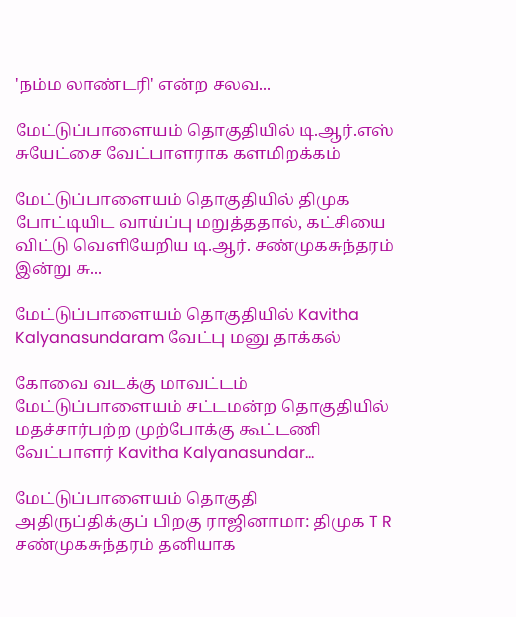'நம்ம லாண்டரி' என்ற சலவ...

மேட்டுப்பாளையம் தொகுதியில் டி.ஆர்.எஸ் சுயேட்சை வேட்பாளராக களமிறக்கம்

மேட்டுப்பாளையம் தொகுதியில் திமுக போட்டியிட வாய்ப்பு மறுத்ததால், கட்சியை விட்டு வெளியேறிய டி.ஆர். சண்முகசுந்தரம் இன்று சு...

மேட்டுப்பாளையம் தொகுதியில் Kavitha Kalyanasundaram வேட்பு மனு தாக்கல்

கோவை வடக்கு மாவட்டம் மேட்டுப்பாளையம் சட்டமன்ற தொகுதியில் மதச்சார்பற்ற முற்போக்கு கூட்டணி வேட்பாளர் Kavitha Kalyanasundar...

மேட்டுப்பாளையம் தொகுதி அதிருப்திக்குப் பிறகு ராஜினாமா: திமுக T R சண்முகசுந்தரம் தனியாக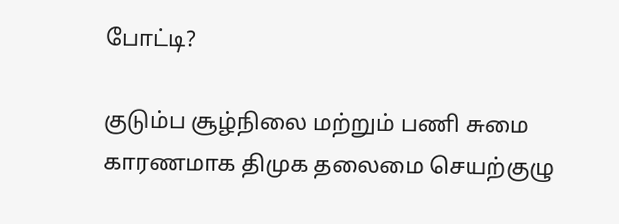போட்டி?

குடும்ப சூழ்நிலை மற்றும் பணி சுமை காரணமாக திமுக தலைமை செயற்குழு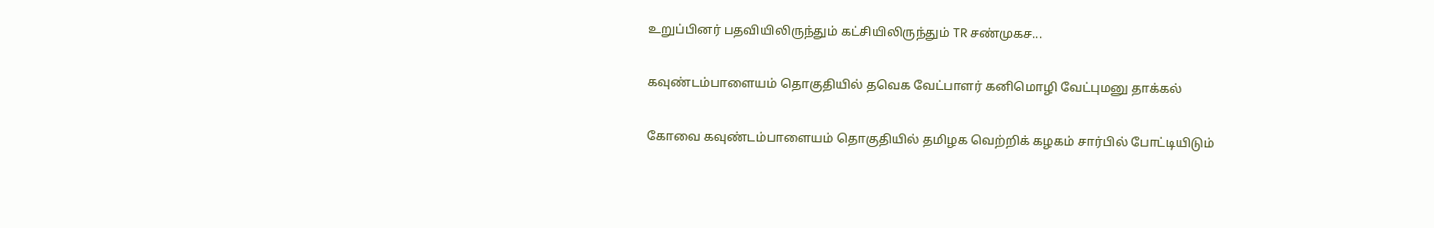உறுப்பினர் பதவியிலிருந்தும் கட்சியிலிருந்தும் TR சண்முகச...

கவுண்டம்பாளையம் தொகுதியில் தவெக வேட்பாளர் கனிமொழி வேட்புமனு தாக்கல்

கோவை கவுண்டம்பாளையம் தொகுதியில் தமிழக வெற்றிக் கழகம் சார்பில் போட்டியிடும்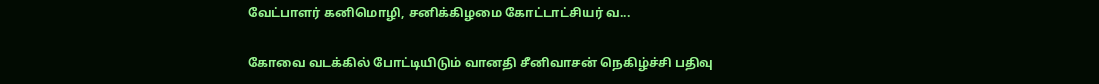வேட்பாளர் கனிமொழி, சனிக்கிழமை கோட்டாட்சியர் வ...

கோவை வடக்கில் போட்டியிடும் வானதி சீனிவாசன் நெகிழ்ச்சி பதிவு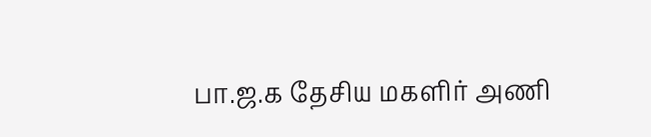பா.ஜ.க தேசிய மகளிர் அணி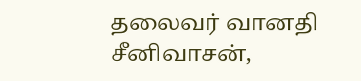தலைவர் வானதி சீனிவாசன்,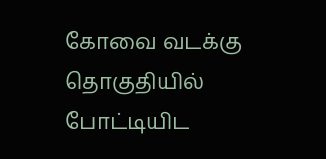கோவை வடக்கு தொகுதியில் போட்டியிட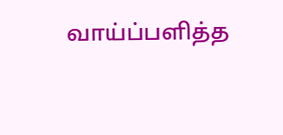வாய்ப்பளித்த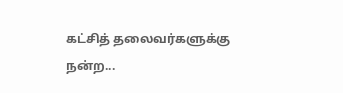கட்சித் தலைவர்களுக்கு நன்ற...